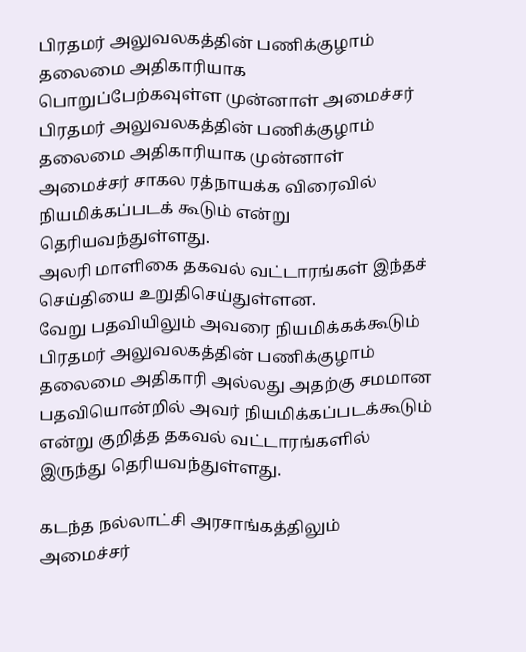பிரதமர் அலுவலகத்தின் பணிக்குழாம் தலைமை அதிகாரியாக பொறுப்பேற்கவுள்ள முன்னாள் அமைச்சர்
பிரதமர் அலுவலகத்தின் பணிக்குழாம் தலைமை அதிகாரியாக முன்னாள் அமைச்சர் சாகல ரத்நாயக்க விரைவில் நியமிக்கப்படக் கூடும் என்று தெரியவந்துள்ளது.
அலரி மாளிகை தகவல் வட்டாரங்கள் இந்தச் செய்தியை உறுதிசெய்துள்ளன.
வேறு பதவியிலும் அவரை நியமிக்கக்கூடும்
பிரதமர் அலுவலகத்தின் பணிக்குழாம் தலைமை அதிகாரி அல்லது அதற்கு சமமான பதவியொன்றில் அவர் நியமிக்கப்படக்கூடும் என்று குறித்த தகவல் வட்டாரங்களில் இருந்து தெரியவந்துள்ளது.

கடந்த நல்லாட்சி அரசாங்கத்திலும் அமைச்சர்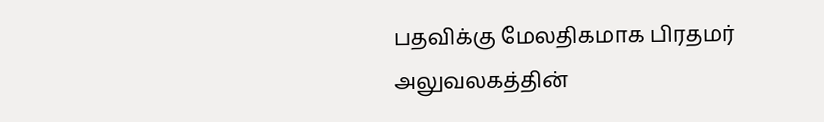பதவிக்கு மேலதிகமாக பிரதமர் அலுவலகத்தின்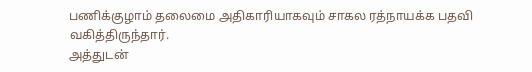பணிக்குழாம் தலைமை அதிகாரியாகவும் சாகல ரத்நாயக்க பதவி வகித்திருந்தார்.
அத்துடன்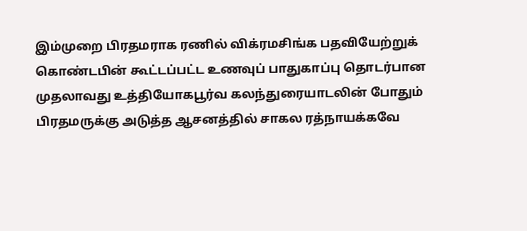இம்முறை பிரதமராக ரணில் விக்ரமசிங்க பதவியேற்றுக் கொண்டபின் கூட்டப்பட்ட உணவுப் பாதுகாப்பு தொடர்பான முதலாவது உத்தியோகபூர்வ கலந்துரையாடலின் போதும் பிரதமருக்கு அடுத்த ஆசனத்தில் சாகல ரத்நாயக்கவே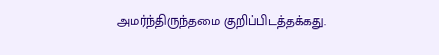அமர்ந்திருந்தமை குறிப்பிடத்தக்கது.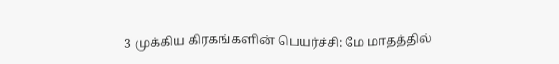3 முக்கிய கிரகங்களின் பெயர்ச்சி: மே மாதத்தில்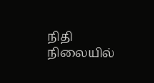நிதி நிலையில்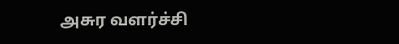அசுர வளர்ச்சி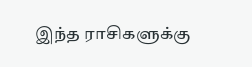இந்த ராசிகளுக்கு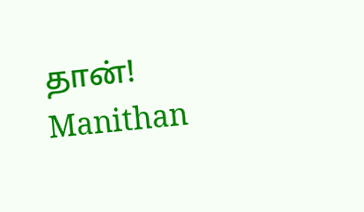தான்! Manithan